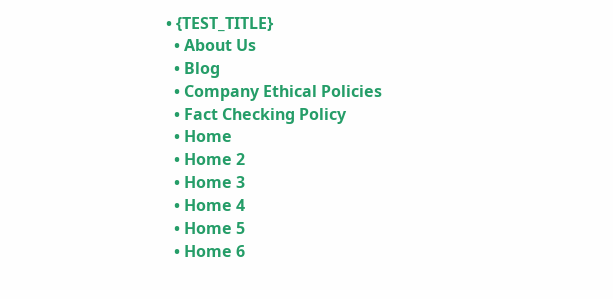• {TEST_TITLE}
  • About Us
  • Blog
  • Company Ethical Policies
  • Fact Checking Policy
  • Home
  • Home 2
  • Home 3
  • Home 4
  • Home 5
  • Home 6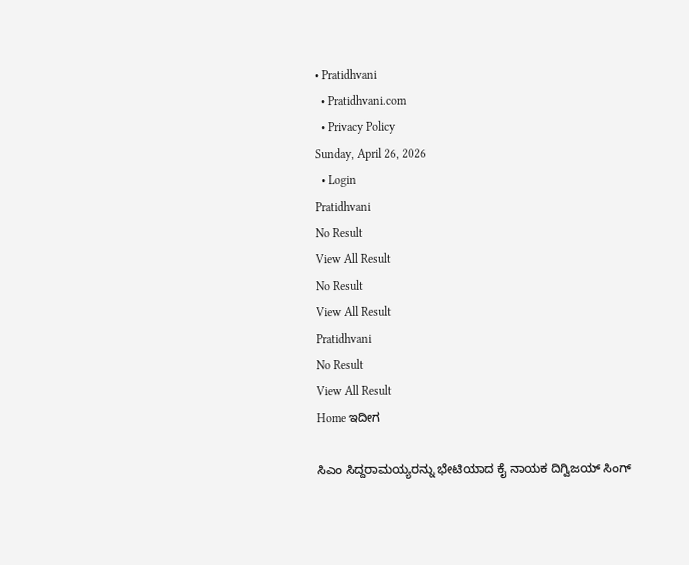• Pratidhvani
  • Pratidhvani.com
  • Privacy Policy
Sunday, April 26, 2026
  • Login
Pratidhvani
No Result
View All Result
No Result
View All Result
Pratidhvani
No Result
View All Result
Home ಇದೀಗ

ಸಿಎಂ ಸಿದ್ದರಾಮಯ್ಯರನ್ನು ಭೇಟಿಯಾದ ಕೈ ನಾಯಕ ದಿಗ್ವಿಜಯ್ ಸಿಂಗ್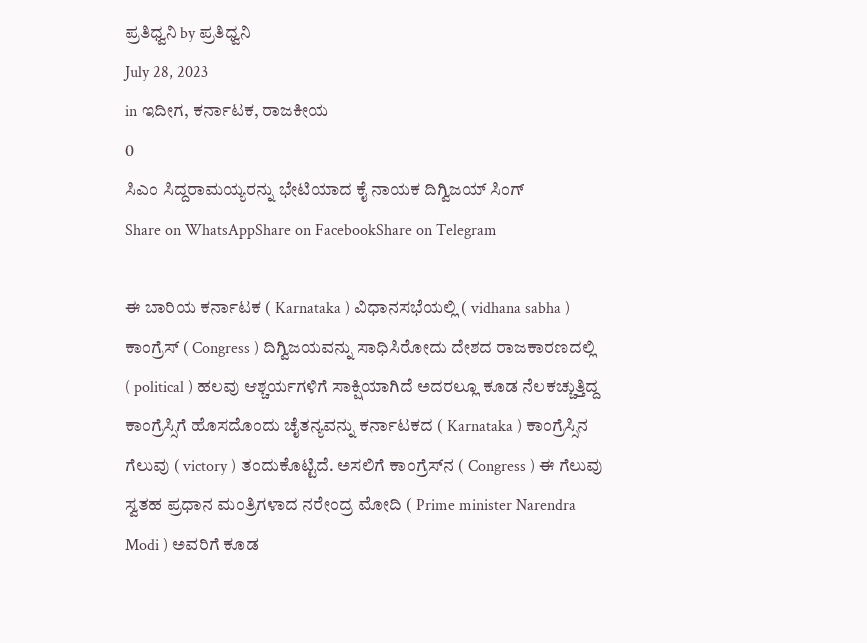ಪ್ರತಿಧ್ವನಿ by ಪ್ರತಿಧ್ವನಿ
July 28, 2023
in ಇದೀಗ, ಕರ್ನಾಟಕ, ರಾಜಕೀಯ
0
ಸಿಎಂ ಸಿದ್ದರಾಮಯ್ಯರನ್ನು ಭೇಟಿಯಾದ ಕೈ ನಾಯಕ ದಿಗ್ವಿಜಯ್ ಸಿಂಗ್
Share on WhatsAppShare on FacebookShare on Telegram

ಈ ಬಾರಿಯ ಕರ್ನಾಟಕ ( Karnataka ) ವಿಧಾನಸಭೆಯಲ್ಲಿ ( vidhana sabha ) ಕಾಂಗ್ರೆಸ್ ( Congress ) ದಿಗ್ವಿಜಯವನ್ನು ಸಾಧಿಸಿರೋದು ದೇಶದ ರಾಜಕಾರಣದಲ್ಲಿ ( political ) ಹಲವು ಆಶ್ಚರ್ಯಗಳಿಗೆ ಸಾಕ್ಷಿಯಾಗಿದೆ ಅದರಲ್ಲೂ ಕೂಡ ನೆಲಕಚ್ಚುತ್ತಿದ್ದ ಕಾಂಗ್ರೆಸ್ಸಿಗೆ ಹೊಸದೊಂದು ಚೈತನ್ಯವನ್ನು ಕರ್ನಾಟಕದ ( Karnataka ) ಕಾಂಗ್ರೆಸ್ಸಿನ ಗೆಲುವು ( victory ) ತಂದುಕೊಟ್ಟಿದೆ. ಅಸಲಿಗೆ ಕಾಂಗ್ರೆಸ್‌ನ ( Congress ) ಈ ಗೆಲುವು ಸ್ವತಹ ಪ್ರಧಾನ ಮಂತ್ರಿಗಳಾದ ನರೇಂದ್ರ ಮೋದಿ ( Prime minister Narendra Modi ) ಅವರಿಗೆ ಕೂಡ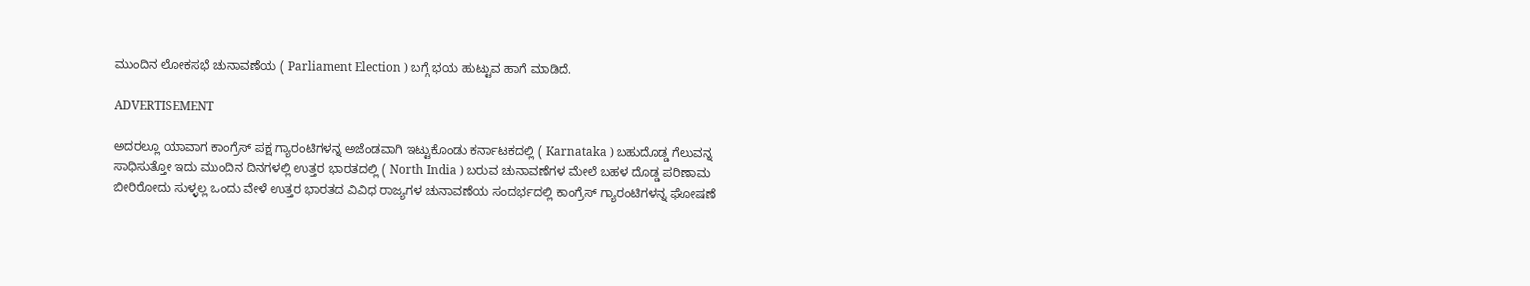ಮುಂದಿನ ಲೋಕಸಭೆ ಚುನಾವಣೆಯ ( Parliament Election ) ಬಗ್ಗೆ ಭಯ ಹುಟ್ಟುವ ಹಾಗೆ ಮಾಡಿದೆ.

ADVERTISEMENT

ಅದರಲ್ಲೂ ಯಾವಾಗ ಕಾಂಗ್ರೆಸ್ ಪಕ್ಷ ಗ್ಯಾರಂಟಿಗಳನ್ನ ಅಜೆಂಡವಾಗಿ ಇಟ್ಟುಕೊಂಡು ಕರ್ನಾಟಕದಲ್ಲಿ ( Karnataka ) ಬಹುದೊಡ್ಡ ಗೆಲುವನ್ನ ಸಾಧಿಸುತ್ತೋ ಇದು ಮುಂದಿನ ದಿನಗಳಲ್ಲಿ ಉತ್ತರ ಭಾರತದಲ್ಲಿ ( North India ) ಬರುವ ಚುನಾವಣೆಗಳ ಮೇಲೆ ಬಹಳ ದೊಡ್ಡ ಪರಿಣಾಮ ಬೀರಿರೋದು ಸುಳ್ಳಲ್ಲ ಒಂದು ವೇಳೆ ಉತ್ತರ ಭಾರತದ ವಿವಿಧ ರಾಜ್ಯಗಳ ಚುನಾವಣೆಯ ಸಂದರ್ಭದಲ್ಲಿ ಕಾಂಗ್ರೆಸ್ ಗ್ಯಾರಂಟಿಗಳನ್ನ ಘೋಷಣೆ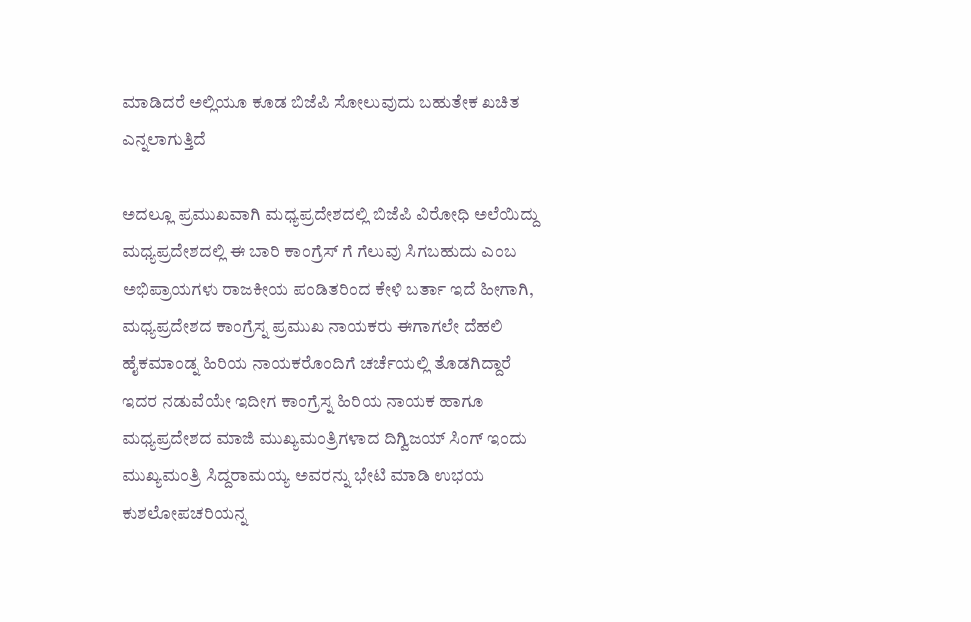ಮಾಡಿದರೆ ಅಲ್ಲಿಯೂ ಕೂಡ ಬಿಜೆಪಿ ಸೋಲುವುದು ಬಹುತೇಕ ಖಚಿತ ಎನ್ನಲಾಗುತ್ತಿದೆ

ಅದಲ್ಲೂ ಪ್ರಮುಖವಾಗಿ ಮಧ್ಯಪ್ರದೇಶದಲ್ಲಿ ಬಿಜೆಪಿ ವಿರೋಧಿ ಅಲೆಯಿದ್ದು ಮಧ್ಯಪ್ರದೇಶದಲ್ಲಿ ಈ ಬಾರಿ ಕಾಂಗ್ರೆಸ್ ಗೆ ಗೆಲುವು ಸಿಗಬಹುದು ಎಂಬ ಅಭಿಪ್ರಾಯಗಳು ರಾಜಕೀಯ ಪಂಡಿತರಿಂದ ಕೇಳಿ ಬರ್ತಾ ಇದೆ ಹೀಗಾಗಿ, ಮಧ್ಯಪ್ರದೇಶದ ಕಾಂಗ್ರೆಸ್ನ ಪ್ರಮುಖ ನಾಯಕರು ಈಗಾಗಲೇ ದೆಹಲಿ ಹೈಕಮಾಂಡ್ನ ಹಿರಿಯ ನಾಯಕರೊಂದಿಗೆ ಚರ್ಚೆಯಲ್ಲಿ ತೊಡಗಿದ್ದಾರೆ ಇದರ ನಡುವೆಯೇ ಇದೀಗ ಕಾಂಗ್ರೆಸ್ನ ಹಿರಿಯ ನಾಯಕ ಹಾಗೂ ಮಧ್ಯಪ್ರದೇಶದ ಮಾಜಿ ಮುಖ್ಯಮಂತ್ರಿಗಳಾದ ದಿಗ್ವಿಜಯ್ ಸಿಂಗ್ ಇಂದು ಮುಖ್ಯಮಂತ್ರಿ ಸಿದ್ದರಾಮಯ್ಯ ಅವರನ್ನು ಭೇಟಿ ಮಾಡಿ ಉಭಯ ಕುಶಲೋಪಚರಿಯನ್ನ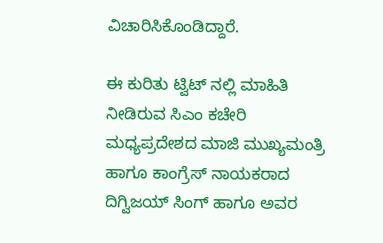ವಿಚಾರಿಸಿಕೊಂಡಿದ್ದಾರೆ.

ಈ ಕುರಿತು ಟ್ವಿಟ್‌ ನಲ್ಲಿ ಮಾಹಿತಿ ನೀಡಿರುವ ಸಿಎಂ ಕಚೇರಿ ಮಧ್ಯಪ್ರದೇಶದ ಮಾಜಿ ಮುಖ್ಯಮಂತ್ರಿ ಹಾಗೂ ಕಾಂಗ್ರೆಸ್‌ ನಾಯಕರಾದ ದಿಗ್ವಿಜಯ್‌ ಸಿಂಗ್‌ ಹಾಗೂ ಅವರ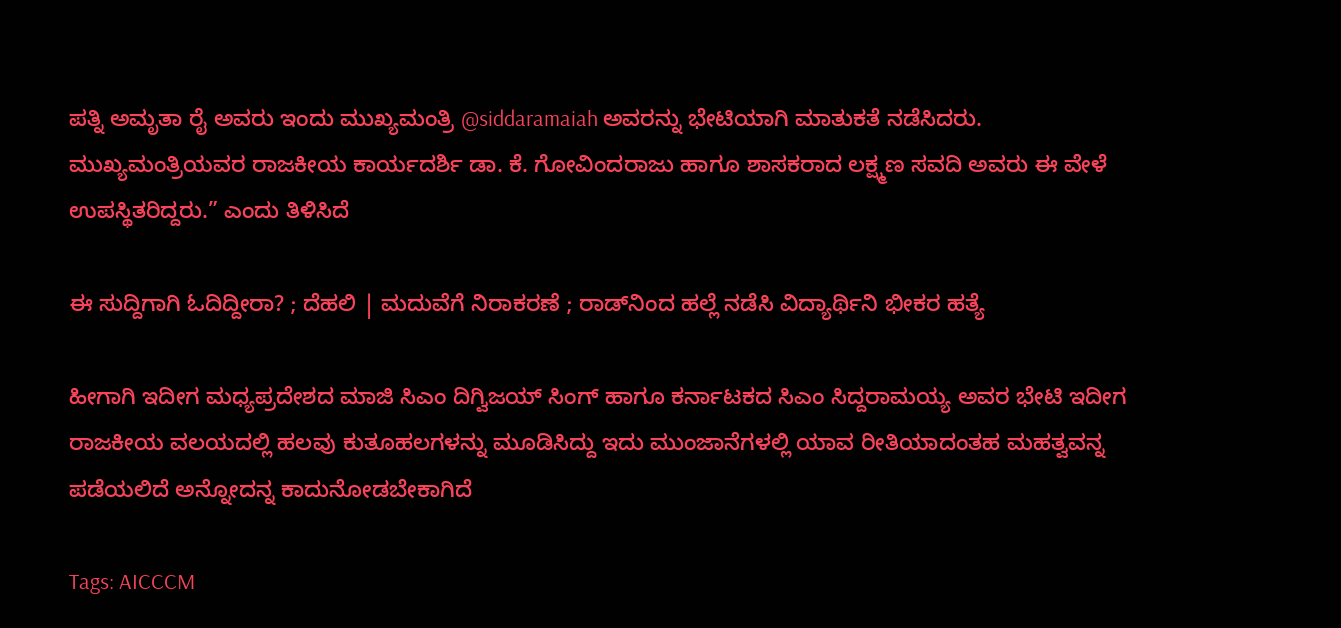ಪತ್ನಿ ಅಮೃತಾ ರೈ ಅವರು ಇಂದು ಮುಖ್ಯಮಂತ್ರಿ @siddaramaiah ಅವರನ್ನು ಭೇಟಿಯಾಗಿ ಮಾತುಕತೆ ನಡೆಸಿದರು.
ಮುಖ್ಯಮಂತ್ರಿಯವರ ರಾಜಕೀಯ ಕಾರ್ಯದರ್ಶಿ ಡಾ. ಕೆ. ಗೋವಿಂದರಾಜು ಹಾಗೂ ಶಾಸಕರಾದ ಲಕ್ಷ್ಮಣ ಸವದಿ ಅವರು ಈ ವೇಳೆ ಉಪಸ್ಥಿತರಿದ್ದರು.” ಎಂದು ತಿಳಿಸಿದೆ

ಈ ಸುದ್ದಿಗಾಗಿ ಓದಿದ್ದೀರಾ? ; ದೆಹಲಿ | ಮದುವೆಗೆ ನಿರಾಕರಣೆ ; ರಾಡ್‌ನಿಂದ ಹಲ್ಲೆ ನಡೆಸಿ ವಿದ್ಯಾರ್ಥಿನಿ ಭೀಕರ ಹತ್ಯೆ

ಹೀಗಾಗಿ ಇದೀಗ ಮಧ್ಯಪ್ರದೇಶದ ಮಾಜಿ ಸಿಎಂ ದಿಗ್ವಿಜಯ್ ಸಿಂಗ್ ಹಾಗೂ ಕರ್ನಾಟಕದ ಸಿಎಂ ಸಿದ್ದರಾಮಯ್ಯ ಅವರ ಭೇಟಿ ಇದೀಗ ರಾಜಕೀಯ ವಲಯದಲ್ಲಿ ಹಲವು ಕುತೂಹಲಗಳನ್ನು ಮೂಡಿಸಿದ್ದು ಇದು ಮುಂಜಾನೆಗಳಲ್ಲಿ ಯಾವ ರೀತಿಯಾದಂತಹ ಮಹತ್ವವನ್ನ ಪಡೆಯಲಿದೆ ಅನ್ನೋದನ್ನ ಕಾದುನೋಡಬೇಕಾಗಿದೆ

Tags: AICCCM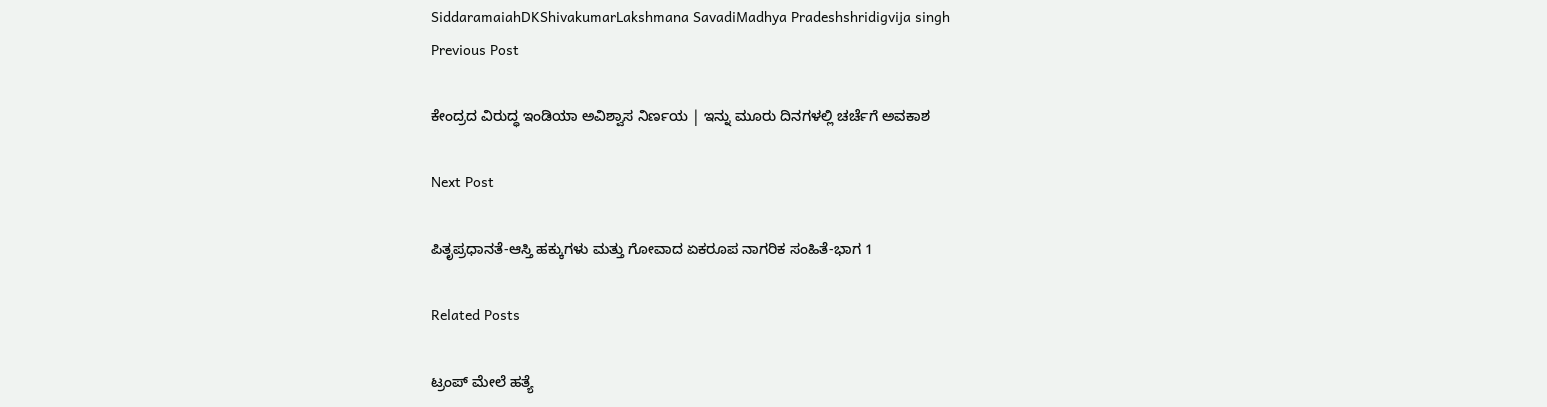SiddaramaiahDKShivakumarLakshmana SavadiMadhya Pradeshshridigvija singh
Previous Post

ಕೇಂದ್ರದ ವಿರುದ್ಧ ಇಂಡಿಯಾ ಅವಿಶ್ವಾಸ ನಿರ್ಣಯ | ಇನ್ನು ಮೂರು ದಿನಗಳಲ್ಲಿ ಚರ್ಚೆಗೆ ಅವಕಾಶ

Next Post

ಪಿತೃಪ್ರಧಾನತೆ-ಆಸ್ತಿ ಹಕ್ಕುಗಳು ಮತ್ತು ಗೋವಾದ ಏಕರೂಪ ನಾಗರಿಕ ಸಂಹಿತೆ-ಭಾಗ 1

Related Posts

ಟ್ರಂಪ್ ಮೇಲೆ ಹತ್ಯೆ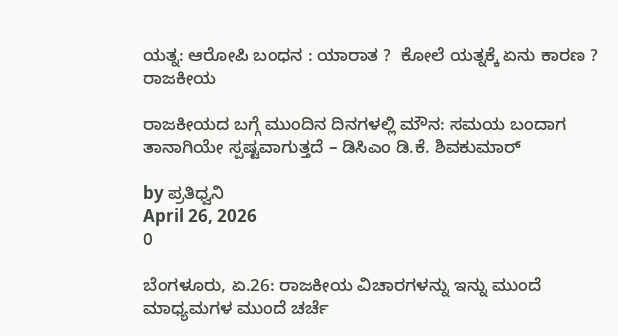ಯತ್ನ: ಆರೋಪಿ ಬಂಧನ : ಯಾರಾತ ?  ಕೋಲೆ ಯತ್ನಕ್ಕೆ ಏನು ಕಾರಣ ?
ರಾಜಕೀಯ

ರಾಜಕೀಯದ ಬಗ್ಗೆ ಮುಂದಿನ ದಿನಗಳಲ್ಲಿ ಮೌನ: ಸಮಯ ಬಂದಾಗ ತಾನಾಗಿಯೇ ಸ್ಪಷ್ಟವಾಗುತ್ತದೆ – ಡಿಸಿಎಂ ಡಿ.ಕೆ. ಶಿವಕುಮಾರ್

by ಪ್ರತಿಧ್ವನಿ
April 26, 2026
0

ಬೆಂಗಳೂರು, ಏ.26: ರಾಜಕೀಯ ವಿಚಾರಗಳನ್ನು ಇನ್ನು ಮುಂದೆ ಮಾಧ್ಯಮಗಳ ಮುಂದೆ ಚರ್ಚೆ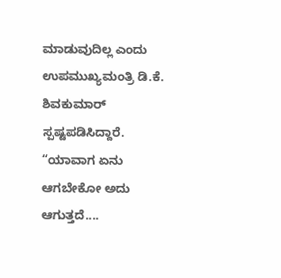ಮಾಡುವುದಿಲ್ಲ ಎಂದು ಉಪಮುಖ್ಯಮಂತ್ರಿ ಡಿ.ಕೆ. ಶಿವಕುಮಾರ್ ಸ್ಪಷ್ಟಪಡಿಸಿದ್ದಾರೆ. “ಯಾವಾಗ ಏನು ಆಗಬೇಕೋ ಅದು ಆಗುತ್ತದೆ....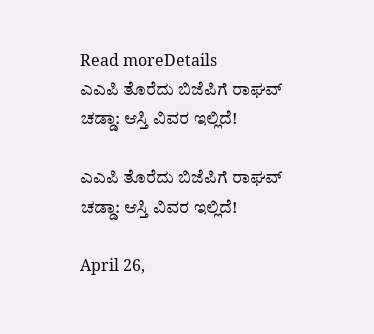Read moreDetails
ಎಎಪಿ ತೊರೆದು ಬಿಜೆಪಿಗೆ ರಾಘವ್ ಚಡ್ಡಾ: ಆಸ್ತಿ ವಿವರ ಇಲ್ಲಿದೆ!

ಎಎಪಿ ತೊರೆದು ಬಿಜೆಪಿಗೆ ರಾಘವ್ ಚಡ್ಡಾ: ಆಸ್ತಿ ವಿವರ ಇಲ್ಲಿದೆ!

April 26,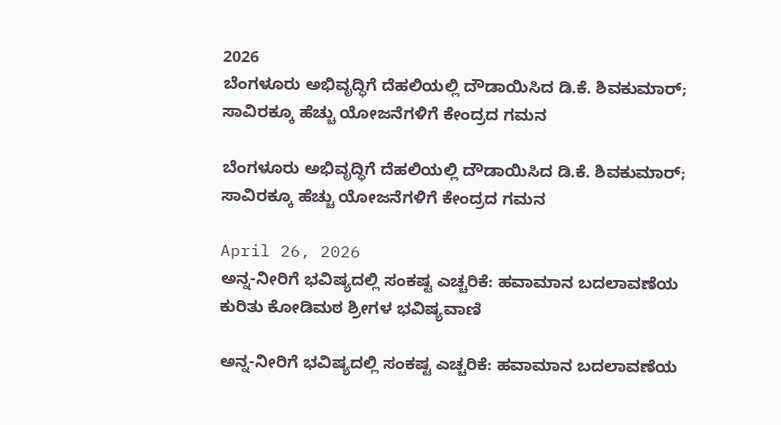2026
ಬೆಂಗಳೂರು ಅಭಿವೃದ್ಧಿಗೆ ದೆಹಲಿಯಲ್ಲಿ ದೌಡಾಯಿಸಿದ ಡಿ.ಕೆ. ಶಿವಕುಮಾರ್; ಸಾವಿರಕ್ಕೂ ಹೆಚ್ಚು ಯೋಜನೆಗಳಿಗೆ ಕೇಂದ್ರದ ಗಮನ

ಬೆಂಗಳೂರು ಅಭಿವೃದ್ಧಿಗೆ ದೆಹಲಿಯಲ್ಲಿ ದೌಡಾಯಿಸಿದ ಡಿ.ಕೆ. ಶಿವಕುಮಾರ್; ಸಾವಿರಕ್ಕೂ ಹೆಚ್ಚು ಯೋಜನೆಗಳಿಗೆ ಕೇಂದ್ರದ ಗಮನ

April 26, 2026
ಅನ್ನ-ನೀರಿಗೆ ಭವಿಷ್ಯದಲ್ಲಿ ಸಂಕಷ್ಟ ಎಚ್ಚರಿಕೆ: ಹವಾಮಾನ ಬದಲಾವಣೆಯ ಕುರಿತು ಕೋಡಿಮಠ ಶ್ರೀಗಳ ಭವಿಷ್ಯವಾಣಿ

ಅನ್ನ-ನೀರಿಗೆ ಭವಿಷ್ಯದಲ್ಲಿ ಸಂಕಷ್ಟ ಎಚ್ಚರಿಕೆ: ಹವಾಮಾನ ಬದಲಾವಣೆಯ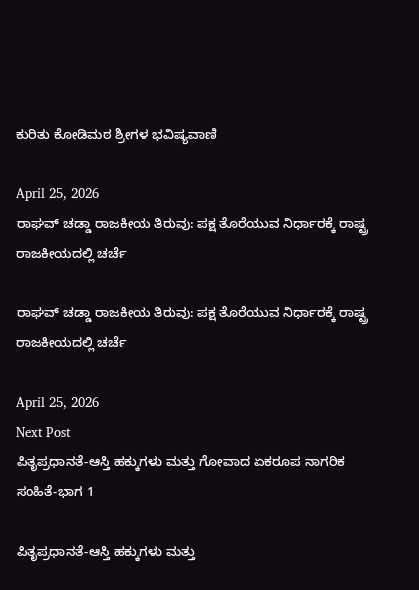ಕುರಿತು ಕೋಡಿಮಠ ಶ್ರೀಗಳ ಭವಿಷ್ಯವಾಣಿ

April 25, 2026
ರಾಘವ್ ಚಡ್ಡಾ ರಾಜಕೀಯ ತಿರುವು: ಪಕ್ಷ ತೊರೆಯುವ ನಿರ್ಧಾರಕ್ಕೆ ರಾಷ್ಟ್ರ ರಾಜಕೀಯದಲ್ಲಿ ಚರ್ಚೆ

ರಾಘವ್ ಚಡ್ಡಾ ರಾಜಕೀಯ ತಿರುವು: ಪಕ್ಷ ತೊರೆಯುವ ನಿರ್ಧಾರಕ್ಕೆ ರಾಷ್ಟ್ರ ರಾಜಕೀಯದಲ್ಲಿ ಚರ್ಚೆ

April 25, 2026
Next Post
ಪಿತೃಪ್ರಧಾನತೆ-ಆಸ್ತಿ ಹಕ್ಕುಗಳು ಮತ್ತು ಗೋವಾದ ಏಕರೂಪ ನಾಗರಿಕ ಸಂಹಿತೆ-ಭಾಗ 1

ಪಿತೃಪ್ರಧಾನತೆ-ಆಸ್ತಿ ಹಕ್ಕುಗಳು ಮತ್ತು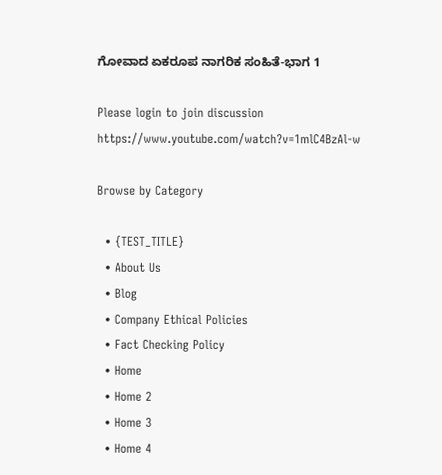ಗೋವಾದ ಏಕರೂಪ ನಾಗರಿಕ ಸಂಹಿತೆ-ಭಾಗ 1

Please login to join discussion
https://www.youtube.com/watch?v=1mlC4BzAl-w

Browse by Category

  • {TEST_TITLE}
  • About Us
  • Blog
  • Company Ethical Policies
  • Fact Checking Policy
  • Home
  • Home 2
  • Home 3
  • Home 4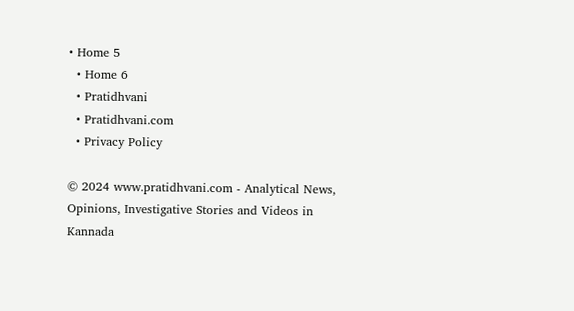• Home 5
  • Home 6
  • Pratidhvani
  • Pratidhvani.com
  • Privacy Policy

© 2024 www.pratidhvani.com - Analytical News, Opinions, Investigative Stories and Videos in Kannada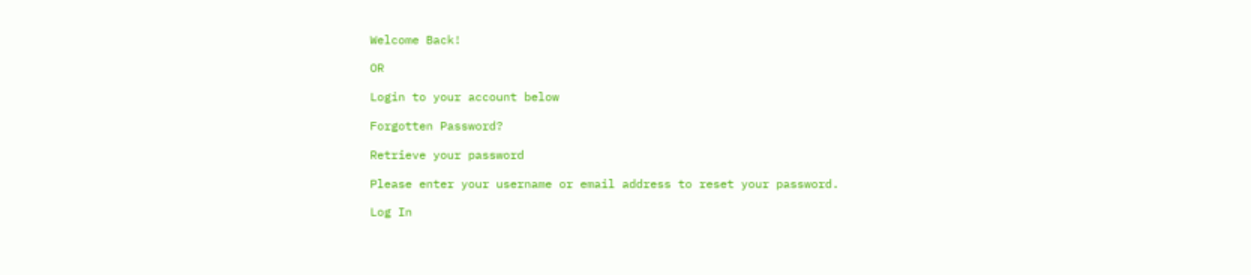Welcome Back!

OR

Login to your account below

Forgotten Password?

Retrieve your password

Please enter your username or email address to reset your password.

Log In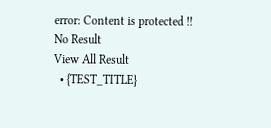error: Content is protected !!
No Result
View All Result
  • {TEST_TITLE}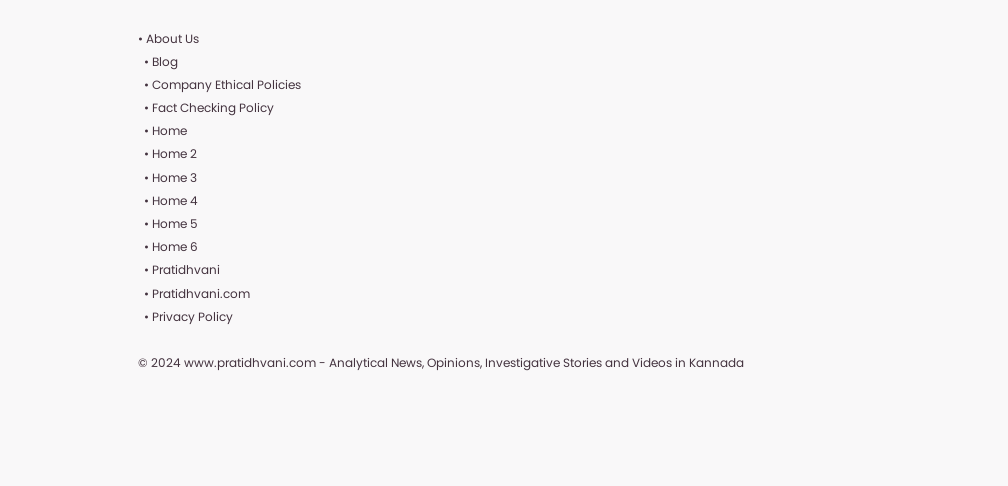• About Us
  • Blog
  • Company Ethical Policies
  • Fact Checking Policy
  • Home
  • Home 2
  • Home 3
  • Home 4
  • Home 5
  • Home 6
  • Pratidhvani
  • Pratidhvani.com
  • Privacy Policy

© 2024 www.pratidhvani.com - Analytical News, Opinions, Investigative Stories and Videos in Kannada